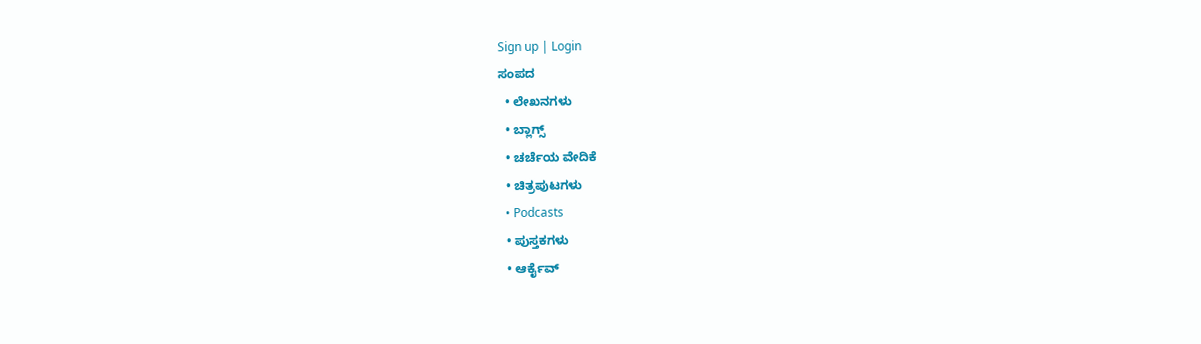Sign up | Login
ಸಂಪದ
  • ಲೇಖನಗಳು
  • ಬ್ಲಾಗ್ಸ್
  • ಚರ್ಚೆಯ ವೇದಿಕೆ
  • ಚಿತ್ರಪುಟಗಳು
  • Podcasts
  • ಪುಸ್ತಕಗಳು
  • ಆರ್ಕೈವ್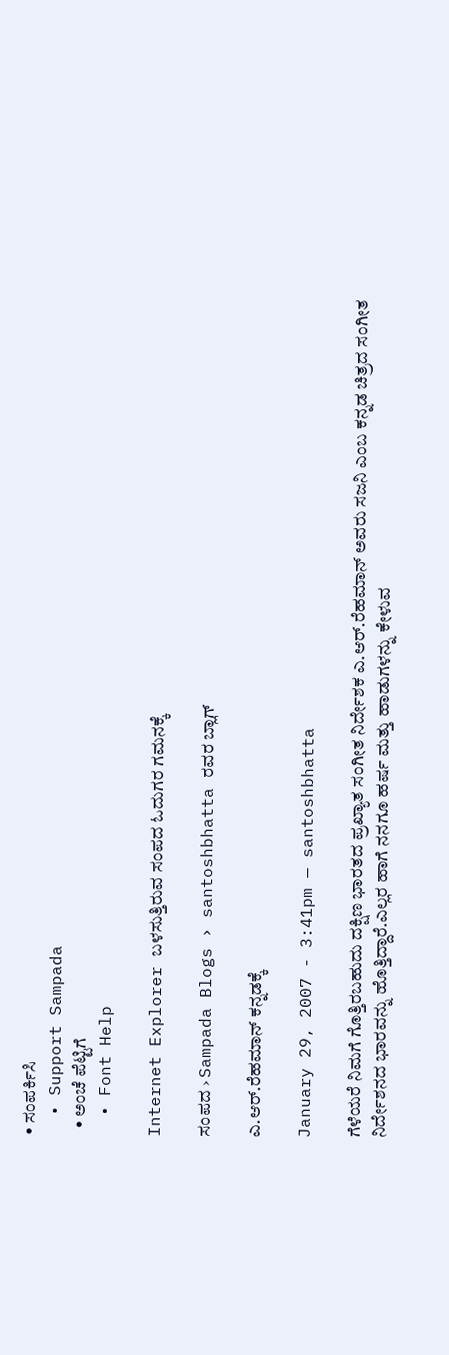• ಸಂಪರ್ಕಿಸಿ
  • Support Sampada
  • ಅಂಚೆ ಪೆಟ್ಟಿಗೆ
  • Font Help

Internet Explorer ಬಳಸುತ್ತಿರುವ ಸಂಪದ ಓದುಗರ ಗಮನಕ್ಕೆ

ಸಂಪದ › Sampada Blogs › santoshbhatta ರವರ ಬ್ಲಾಗ್

ಎ.ಆರ್.ರೆಹಮಾನ್ ಕನ್ನಡಕ್ಕೆ

January 29, 2007 - 3:41pm — santoshbhatta

ಗೆಳೆಯರೆ ನಿಮಗೆ ಗೊತ್ತಿರಬಹುದು ದಕ್ಷಿಣ ಭಾರತದ ಪ್ರಖ್ಯಾತ ಸಂಗೀತ ನಿರ್ದೇಶಕ ಎ.ಆರ್.ರೆಹಮಾನ್ ಅವರು ಸಜನಿ ಎಂಬ ಕನ್ನಡ ಚಿತ್ರದ ಸಂಗೀತ ನಿರ್ದೇಶನದ ಭಾರವನ್ನು ಹೊತ್ತಿದ್ದಾರೆ.ಎಲ್ಲರ ಹಾಗೆ ನನಗೂ ಹರ್ಷ ಮತ್ತು ಹಾಡುಗಳನ್ನು ಕೇಳುವ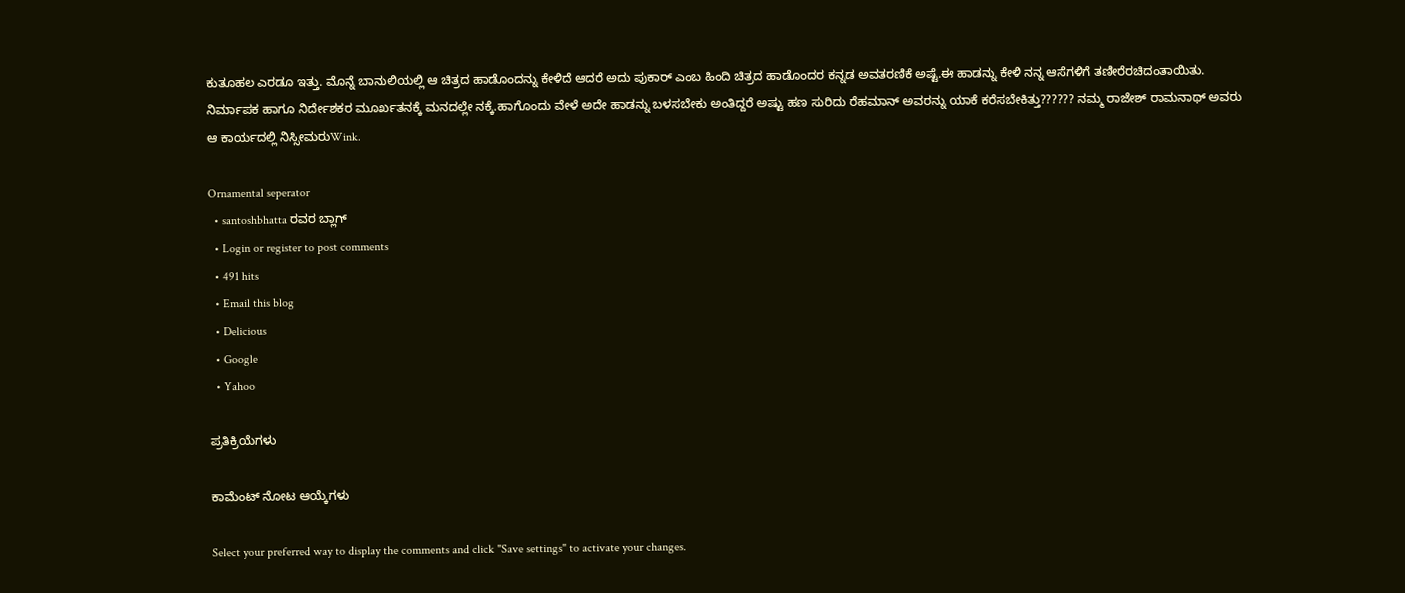ಕುತೂಹಲ ಎರಡೂ ಇತ್ತು. ಮೊನ್ನೆ ಬಾನುಲಿಯಲ್ಲಿ ಆ ಚಿತ್ರದ ಹಾಡೊಂದನ್ನು ಕೇಳಿದೆ ಆದರೆ ಅದು ಪುಕಾರ್ ಎಂಬ ಹಿಂದಿ ಚಿತ್ರದ ಹಾಡೊಂದರ ಕನ್ನಡ ಅವತರಣಿಕೆ ಅಷ್ಟೆ.ಈ ಹಾಡನ್ನು ಕೇಳಿ ನನ್ನ ಆಸೆಗಳಿಗೆ ತಣೀರೆರಚಿದಂತಾಯಿತು. ನಿರ್ಮಾಪಕ ಹಾಗೂ ನಿರ್ದೇಶಕರ ಮೂರ್ಖತನಕ್ಕೆ ಮನದಲ್ಲೇ ನಕ್ಕೆ.ಹಾಗೊಂದು ವೇಳೆ ಅದೇ ಹಾಡನ್ನು ಬಳಸಬೇಕು ಅಂತಿದ್ದರೆ ಅಷ್ಟು ಹಣ ಸುರಿದು ರೆಹಮಾನ್ ಅವರನ್ನು ಯಾಕೆ ಕರೆಸಬೇಕಿತ್ತು?????? ನಮ್ಮ ರಾಜೇಶ್ ರಾಮನಾಥ್ ಅವರು ಆ ಕಾರ್ಯದಲ್ಲಿ ನಿಸ್ಸೀಮರುWink.

Ornamental seperator
  • santoshbhatta ರವರ ಬ್ಲಾಗ್
  • Login or register to post comments
  • 491 hits
  • Email this blog
  • Delicious
  • Google
  • Yahoo

ಪ್ರತಿಕ್ರಿಯೆಗಳು

ಕಾಮೆಂಟ್ ನೋಟ ಆಯ್ಕೆಗಳು

Select your preferred way to display the comments and click "Save settings" to activate your changes.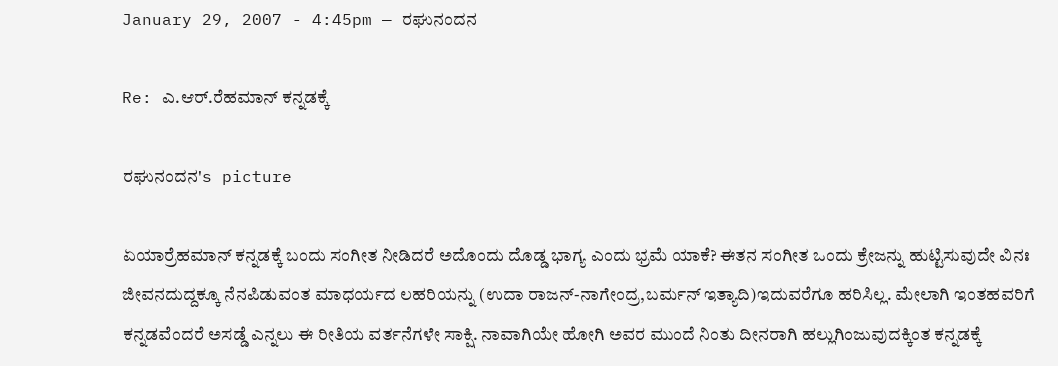January 29, 2007 - 4:45pm — ರಘುನಂದನ

Re: ಎ.ಆರ್.ರೆಹಮಾನ್ ಕನ್ನಡಕ್ಕೆ

ರಘುನಂದನ's picture

ಏಯಾರ್ರೆಹಮಾನ್ ಕನ್ನಡಕ್ಕೆ ಬಂದು ಸಂಗೀತ ನೀಡಿದರೆ ಅದೊಂದು ದೊಡ್ಡ ಭಾಗ್ಯ ಎಂದು ಭ್ರಮೆ ಯಾಕೆ? ಈತನ ಸಂಗೀತ ಒಂದು ಕ್ರೇಜನ್ನು ಹುಟ್ಟಿಸುವುದೇ ವಿನಃ ಜೀವನದುದ್ದಕ್ಕೂ ನೆನಪಿಡುವಂತ ಮಾಧರ್ಯದ ಲಹರಿಯನ್ನು (ಉದಾ ರಾಜನ್-ನಾಗೇಂದ್ರ,ಬರ್ಮನ್ ಇತ್ಯಾದಿ)ಇದುವರೆಗೂ ಹರಿಸಿಲ್ಲ. ಮೇಲಾಗಿ ಇಂತಹವರಿಗೆ ಕನ್ನಡವೆಂದರೆ ಅಸಡ್ಡೆ ಎನ್ನಲು ಈ ರೀತಿಯ ವರ್ತನೆಗಳೇ ಸಾಕ್ಷಿ. ನಾವಾಗಿಯೇ ಹೋಗಿ ಅವರ ಮುಂದೆ ನಿಂತು ದೀನರಾಗಿ ಹಲ್ಲುಗಿಂಜುವುದಕ್ಕಿಂತ ಕನ್ನಡಕ್ಕೆ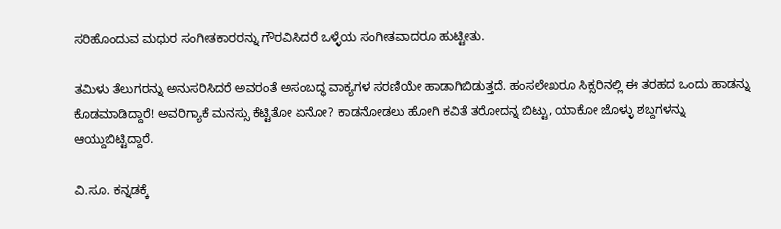ಸರಿಹೊಂದುವ ಮಧುರ ಸಂಗೀತಕಾರರನ್ನು ಗೌರವಿಸಿದರೆ ಒಳ್ಳೆಯ ಸಂಗೀತವಾದರೂ ಹುಟ್ಟೀತು.

ತಮಿಳು ತೆಲುಗರನ್ನು ಅನುಸರಿಸಿದರೆ ಅವರಂತೆ ಅಸಂಬದ್ಧ ವಾಕ್ಯಗಳ ಸರಣಿಯೇ ಹಾಡಾಗಿಬಿಡುತ್ತದೆ. ಹಂಸಲೇಖರೂ ಸಿಕ್ಸರಿನಲ್ಲಿ ಈ ತರಹದ ಒಂದು ಹಾಡನ್ನು ಕೊಡಮಾಡಿದ್ದಾರೆ! ಅವರಿಗ್ಯಾಕೆ ಮನಸ್ಸು ಕೆಟ್ಟಿತೋ ಏನೋ? ಕಾಡನೋಡಲು ಹೋಗಿ ಕವಿತೆ ತರೋದನ್ನ ಬಿಟ್ಟು, ಯಾಕೋ ಜೊಳ್ಳು ಶಬ್ದಗಳನ್ನು ಆಯ್ದುಬಿಟ್ಟಿದ್ದಾರೆ.

ವಿ.ಸೂ. ಕನ್ನಡಕ್ಕೆ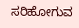ಸರಿಹೋಗುವ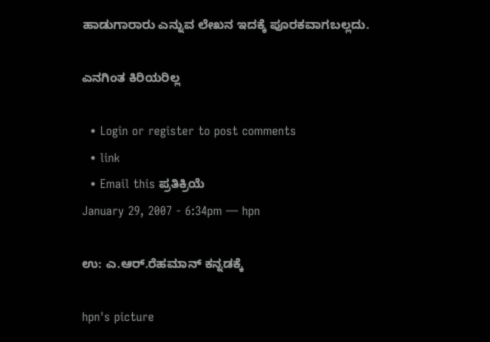ಹಾಡುಗಾರಾರು ಎನ್ನುವ ಲೇಖನ ಇದಕ್ಕೆ ಪೂರಕವಾಗಬಲ್ಲದು.

ಎನಗಿಂತ ಕಿರಿಯರಿಲ್ಲ

  • Login or register to post comments
  • link
  • Email this ಪ್ರತಿಕ್ರಿಯೆ
January 29, 2007 - 6:34pm — hpn

ಉ: ಎ.ಆರ್.ರೆಹಮಾನ್ ಕನ್ನಡಕ್ಕೆ

hpn's picture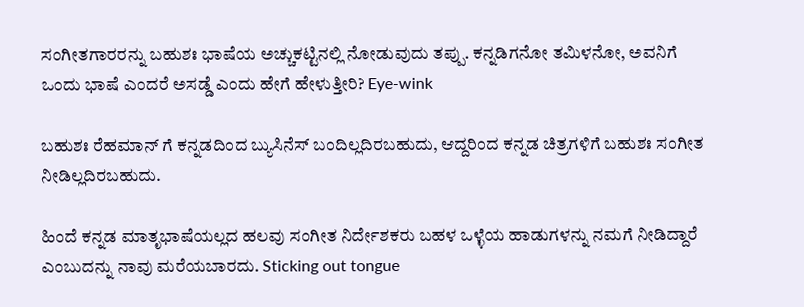ಸಂಗೀತಗಾರರನ್ನು ಬಹುಶಃ ಭಾಷೆಯ ಅಚ್ಚುಕಟ್ಟಿನಲ್ಲಿ ನೋಡುವುದು ತಪ್ಪು. ಕನ್ನಡಿಗನೋ ತಮಿಳನೋ, ಅವನಿಗೆ ಒಂದು ಭಾಷೆ ಎಂದರೆ ಅಸಡ್ಡೆ ಎಂದು ಹೇಗೆ ಹೇಳುತ್ತೀರಿ? Eye-wink

ಬಹುಶಃ ರೆಹಮಾನ್ ಗೆ ಕನ್ನಡದಿಂದ ಬ್ಯುಸಿನೆಸ್ ಬಂದಿಲ್ಲದಿರಬಹುದು, ಆದ್ದರಿಂದ ಕನ್ನಡ ಚಿತ್ರಗಳಿಗೆ ಬಹುಶಃ ಸಂಗೀತ ನೀಡಿಲ್ಲದಿರಬಹುದು.

ಹಿಂದೆ ಕನ್ನಡ ಮಾತೃಭಾಷೆಯಲ್ಲದ ಹಲವು ಸಂಗೀತ ನಿರ್ದೇಶಕರು ಬಹಳ ಒಳ್ಳೆಯ ಹಾಡುಗಳನ್ನು ನಮಗೆ ನೀಡಿದ್ದಾರೆ ಎಂಬುದನ್ನು ನಾವು ಮರೆಯಬಾರದು. Sticking out tongue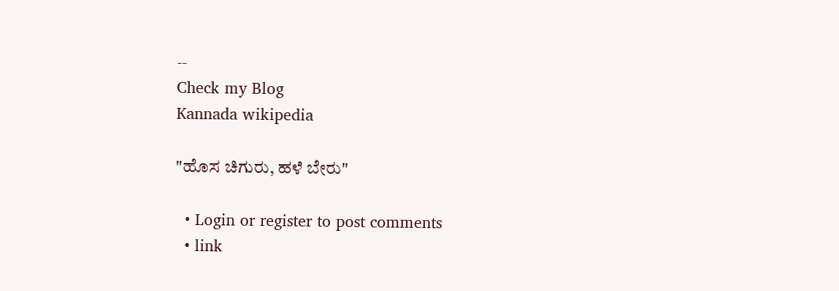--
Check my Blog
Kannada wikipedia

"ಹೊಸ ಚಿಗುರು, ಹಳೆ ಬೇರು"

  • Login or register to post comments
  • link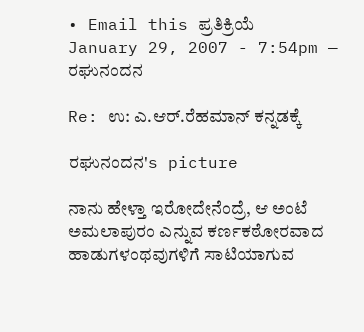• Email this ಪ್ರತಿಕ್ರಿಯೆ
January 29, 2007 - 7:54pm — ರಘುನಂದನ

Re: ಉ: ಎ.ಆರ್.ರೆಹಮಾನ್ ಕನ್ನಡಕ್ಕೆ

ರಘುನಂದನ's picture

ನಾನು ಹೇಳ್ತಾ ಇರೋದೇನೆಂದ್ರೆ, ಆ ಅಂಟೆ ಅಮಲಾಪುರಂ ಎನ್ನುವ ಕರ್ಣಕಠೋರವಾದ ಹಾಡುಗಳಂಥವುಗಳಿಗೆ ಸಾಟಿಯಾಗುವ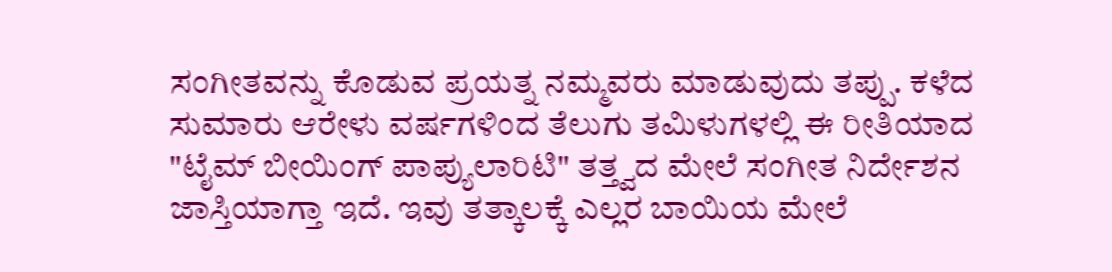ಸಂಗೀತವನ್ನು ಕೊಡುವ ಪ್ರಯತ್ನ ನಮ್ಮವರು ಮಾಡುವುದು ತಪ್ಪು. ಕಳೆದ ಸುಮಾರು ಆರೇಳು ವರ್ಷಗಳಿಂದ ತೆಲುಗು ತಮಿಳುಗಳಲ್ಲಿ ಈ ರೀತಿಯಾದ "ಟೈಮ್ ಬೀಯಿಂಗ್ ಪಾಪ್ಯುಲಾರಿಟಿ" ತತ್ತ್ವದ ಮೇಲೆ ಸಂಗೀತ ನಿರ್ದೇಶನ ಜಾಸ್ತಿಯಾಗ್ತಾ ಇದೆ. ಇವು ತತ್ಕಾಲಕ್ಕೆ ಎಲ್ಲರ ಬಾಯಿಯ ಮೇಲೆ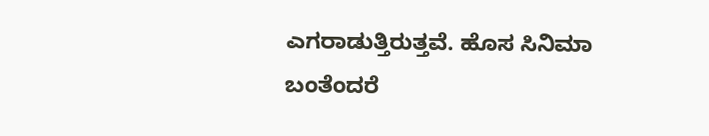ಎಗರಾಡುತ್ತಿರುತ್ತವೆ. ಹೊಸ ಸಿನಿಮಾ ಬಂತೆಂದರೆ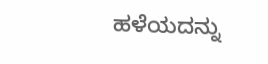ಹಳೆಯದನ್ನು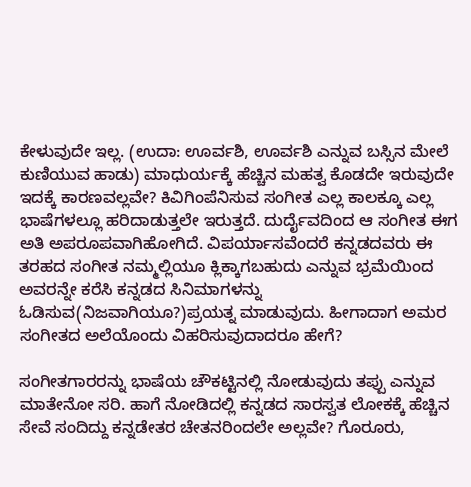ಕೇಳುವುದೇ ಇಲ್ಲ. (ಉದಾ: ಊರ್ವಶಿ, ಊರ್ವಶಿ ಎನ್ನುವ ಬಸ್ಸಿನ ಮೇಲೆ ಕುಣಿಯುವ ಹಾಡು) ಮಾಧುರ್ಯಕ್ಕೆ ಹೆಚ್ಚಿನ ಮಹತ್ವ ಕೊಡದೇ ಇರುವುದೇ ಇದಕ್ಕೆ ಕಾರಣವಲ್ಲವೇ? ಕಿವಿಗಿಂಪೆನಿಸುವ ಸಂಗೀತ ಎಲ್ಲ ಕಾಲಕ್ಕೂ ಎಲ್ಲ ಭಾಷೆಗಳಲ್ಲೂ ಹರಿದಾಡುತ್ತಲೇ ಇರುತ್ತದೆ. ದುರ್ದೈವದಿಂದ ಆ ಸಂಗೀತ ಈಗ ಅತಿ ಅಪರೂಪವಾಗಿಹೋಗಿದೆ. ವಿಪರ್ಯಾಸವೆಂದರೆ ಕನ್ನಡದವರು ಈ ತರಹದ ಸಂಗೀತ ನಮ್ಮಲ್ಲಿಯೂ ಕ್ಲಿಕ್ಕಾಗಬಹುದು ಎನ್ನುವ ಭ್ರಮೆಯಿಂದ ಅವರನ್ನೇ ಕರೆಸಿ ಕನ್ನಡದ ಸಿನಿಮಾಗಳನ್ನು ಓಡಿಸುವ(ನಿಜವಾಗಿಯೂ?)ಪ್ರಯತ್ನ ಮಾಡುವುದು. ಹೀಗಾದಾಗ ಅಮರ ಸಂಗೀತದ ಅಲೆಯೊಂದು ವಿಹರಿಸುವುದಾದರೂ ಹೇಗೆ?

ಸಂಗೀತಗಾರರನ್ನು ಭಾಷೆಯ ಚೌಕಟ್ಟಿನಲ್ಲಿ ನೋಡುವುದು ತಪ್ಪು ಎನ್ನುವ ಮಾತೇನೋ ಸರಿ. ಹಾಗೆ ನೋಡಿದಲ್ಲಿ ಕನ್ನಡದ ಸಾರಸ್ವತ ಲೋಕಕ್ಕೆ ಹೆಚ್ಚಿನ ಸೇವೆ ಸಂದಿದ್ದು ಕನ್ನಡೇತರ ಚೇತನರಿಂದಲೇ ಅಲ್ಲವೇ? ಗೊರೂರು,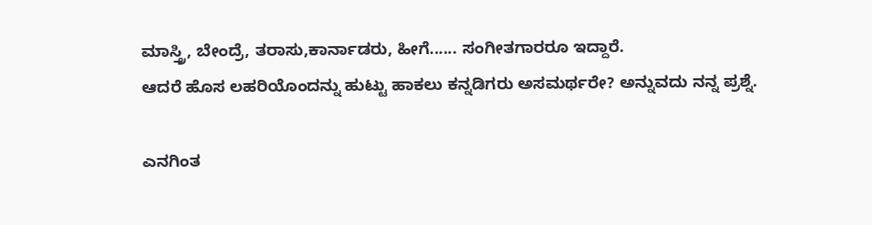ಮಾಸ್ತ್ರಿ, ಬೇಂದ್ರೆ, ತರಾಸು,ಕಾರ್ನಾಡರು, ಹೀಗೆ...... ಸಂಗೀತಗಾರರೂ ಇದ್ದಾರೆ.
ಆದರೆ ಹೊಸ ಲಹರಿಯೊಂದನ್ನು ಹುಟ್ಟು ಹಾಕಲು ಕನ್ನಡಿಗರು ಅಸಮರ್ಥರೇ? ಅನ್ನುವದು ನನ್ನ ಪ್ರಶ್ನೆ.

ಎನಗಿಂತ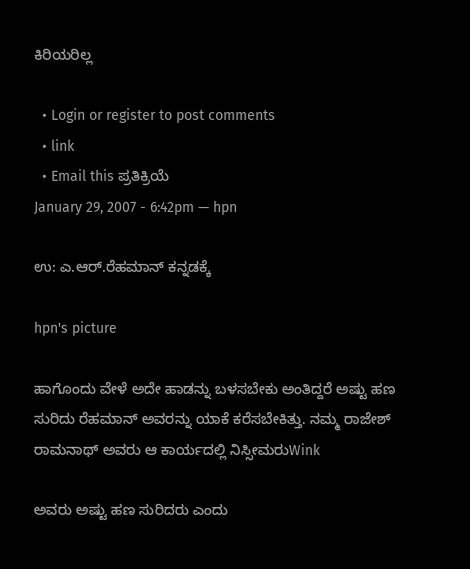ಕಿರಿಯರಿಲ್ಲ

  • Login or register to post comments
  • link
  • Email this ಪ್ರತಿಕ್ರಿಯೆ
January 29, 2007 - 6:42pm — hpn

ಉ: ಎ.ಆರ್.ರೆಹಮಾನ್ ಕನ್ನಡಕ್ಕೆ

hpn's picture

ಹಾಗೊಂದು ವೇಳೆ ಅದೇ ಹಾಡನ್ನು ಬಳಸಬೇಕು ಅಂತಿದ್ದರೆ ಅಷ್ಟು ಹಣ ಸುರಿದು ರೆಹಮಾನ್ ಅವರನ್ನು ಯಾಕೆ ಕರೆಸಬೇಕಿತ್ತು. ನಮ್ಮ ರಾಜೇಶ್ ರಾಮನಾಥ್ ಅವರು ಆ ಕಾರ್ಯದಲ್ಲಿ ನಿಸ್ಸೀಮರುWink

ಅವರು ಅಷ್ಟು ಹಣ ಸುರಿದರು ಎಂದು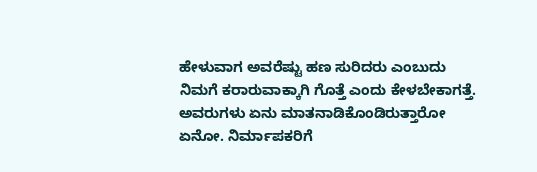ಹೇಳುವಾಗ ಅವರೆಷ್ಟು ಹಣ ಸುರಿದರು ಎಂಬುದು ನಿಮಗೆ ಕರಾರುವಾಕ್ಕಾಗಿ ಗೊತ್ತೆ ಎಂದು ಕೇಳಬೇಕಾಗತ್ತೆ.
ಅವರುಗಳು ಏನು ಮಾತನಾಡಿಕೊಂಡಿರುತ್ತಾರೋ ಏನೋ. ನಿರ್ಮಾಪಕರಿಗೆ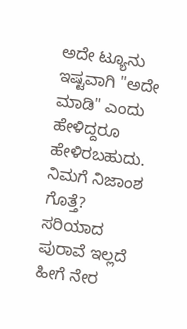ಅದೇ ಟ್ಯೂನು ಇಷ್ಟವಾಗಿ "ಅದೇ ಮಾಡಿ" ಎಂದು ಹೇಳಿದ್ದರೂ ಹೇಳಿರಬಹುದು. ನಿಮಗೆ ನಿಜಾಂಶ ಗೊತ್ತೆ?
ಸರಿಯಾದ ಪುರಾವೆ ಇಲ್ಲದೆ ಹೀಗೆ ನೇರ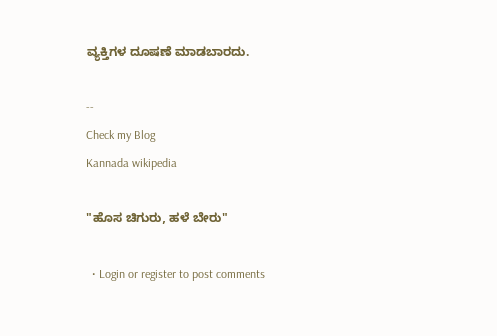ವ್ಯಕ್ತಿಗಳ ದೂಷಣೆ ಮಾಡಬಾರದು.

--
Check my Blog
Kannada wikipedia

"ಹೊಸ ಚಿಗುರು, ಹಳೆ ಬೇರು"

  • Login or register to post comments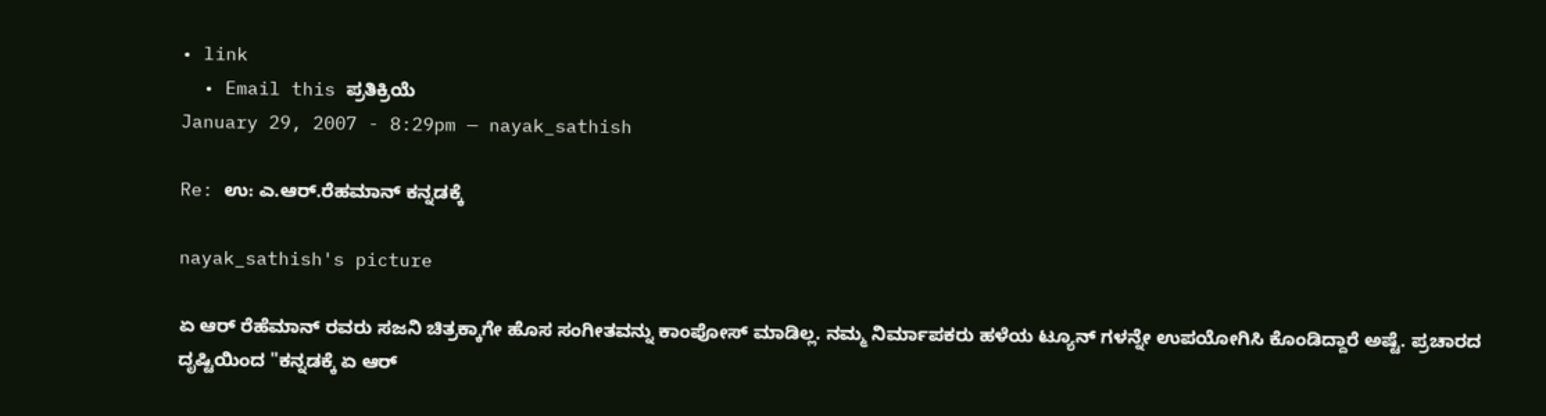• link
  • Email this ಪ್ರತಿಕ್ರಿಯೆ
January 29, 2007 - 8:29pm — nayak_sathish

Re: ಉ: ಎ.ಆರ್.ರೆಹಮಾನ್ ಕನ್ನಡಕ್ಕೆ

nayak_sathish's picture

ಏ ಆರ್ ರೆಹೆಮಾನ್ ರವರು ಸಜನಿ ಚಿತ್ರಕ್ಕಾಗೇ ಹೊಸ ಸಂಗೀತವನ್ನು ಕಾಂಪೋಸ್ ಮಾಡಿಲ್ಲ. ನಮ್ಮ ನಿರ್ಮಾಪಕರು ಹಳೆಯ ಟ್ಯೂನ್ ಗಳನ್ನೇ ಉಪಯೋಗಿಸಿ ಕೊಂಡಿದ್ದಾರೆ ಅಷ್ಟೆ. ಪ್ರಚಾರದ ದೃಷ್ಟಿಯಿಂದ "ಕನ್ನಡಕ್ಕೆ ಏ ಆರ್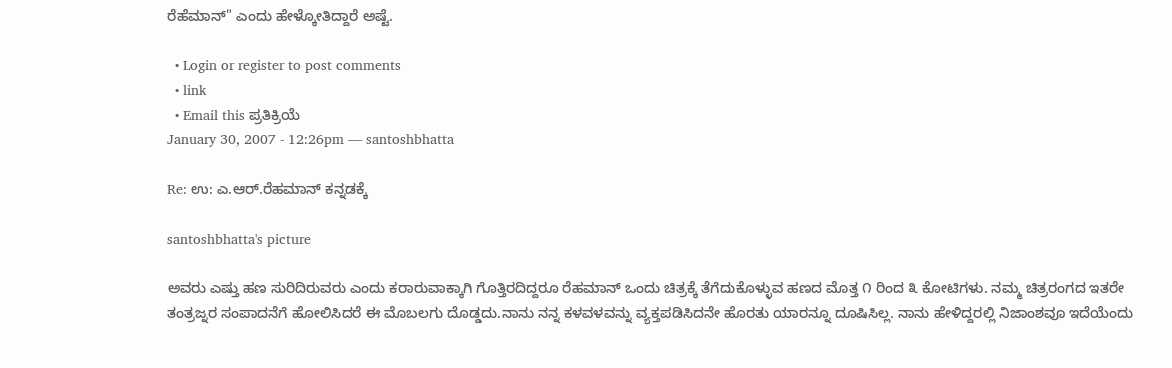ರೆಹೆಮಾನ್" ಎಂದು ಹೇಳ್ಕೋತಿದ್ದಾರೆ ಅಷ್ಟೆ.

  • Login or register to post comments
  • link
  • Email this ಪ್ರತಿಕ್ರಿಯೆ
January 30, 2007 - 12:26pm — santoshbhatta

Re: ಉ: ಎ.ಆರ್.ರೆಹಮಾನ್ ಕನ್ನಡಕ್ಕೆ

santoshbhatta's picture

ಅವರು ಎಷ್ತು ಹಣ ಸುರಿದಿರುವರು ಎಂದು ಕರಾರುವಾಕ್ಕಾಗಿ ಗೊತ್ತಿರದಿದ್ದರೂ ರೆಹಮಾನ್ ಒಂದು ಚಿತ್ರಕ್ಕೆ ತೆಗೆದುಕೊಳ್ಳುವ ಹಣದ ಮೊತ್ತ ೧ ರಿಂದ ೩ ಕೋಟಿಗಳು. ನಮ್ಮ ಚಿತ್ರರಂಗದ ಇತರೇ ತಂತ್ರಜ್ನರ ಸಂಪಾದನೆಗೆ ಹೋಲಿಸಿದರೆ ಈ ಮೊಬಲಗು ದೊಡ್ಡದು.ನಾನು ನನ್ನ ಕಳವಳವನ್ನು ವ್ಯಕ್ತಪಡಿಸಿದನೇ ಹೊರತು ಯಾರನ್ನೂ ದೂಷಿಸಿಲ್ಲ. ನಾನು ಹೇಳಿದ್ದರಲ್ಲಿ ನಿಜಾಂಶವೂ ಇದೆಯೆಂದು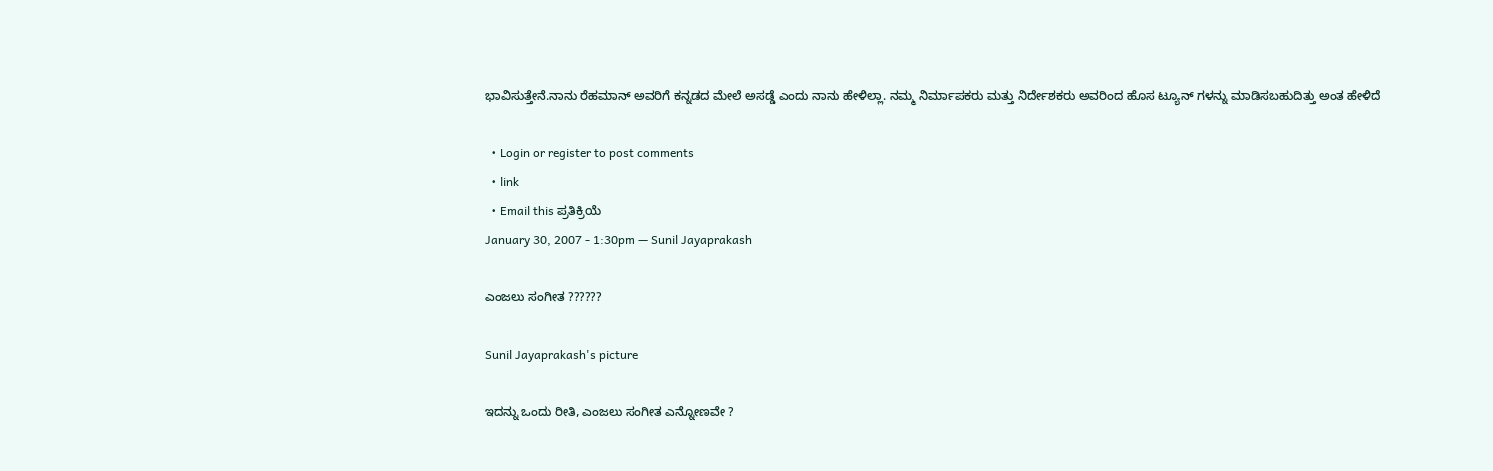ಭಾವಿಸುತ್ತೇನೆ.ನಾನು ರೆಹಮಾನ್ ಅವರಿಗೆ ಕನ್ನಡದ ಮೇಲೆ ಅಸಡ್ಡೆ ಎಂದು ನಾನು ಹೇಳಿಲ್ಲಾ. ನಮ್ಮ ನಿರ್ಮಾಪಕರು ಮತ್ತು ನಿರ್ದೇಶಕರು ಅವರಿಂದ ಹೊಸ ಟ್ಯೂನ್ ಗಳನ್ನು ಮಾಡಿಸಬಹುದಿತ್ತು ಅಂತ ಹೇಳಿದೆ

  • Login or register to post comments
  • link
  • Email this ಪ್ರತಿಕ್ರಿಯೆ
January 30, 2007 - 1:30pm — Sunil Jayaprakash

ಎಂಜಲು ಸಂಗೀತ ??????

Sunil Jayaprakash's picture

ಇದನ್ನು ಒಂದು ರೀತಿ, ಎಂಜಲು ಸಂಗೀತ ಎನ್ನೋಣವೇ ?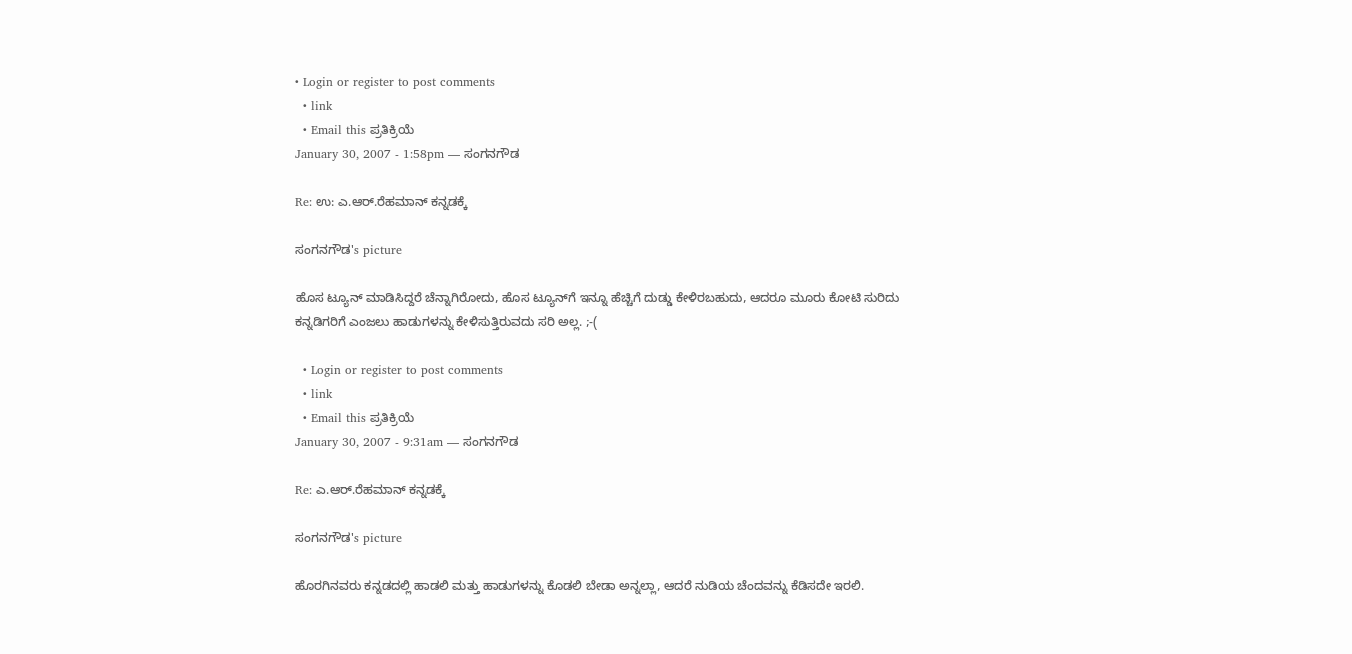• Login or register to post comments
  • link
  • Email this ಪ್ರತಿಕ್ರಿಯೆ
January 30, 2007 - 1:58pm — ಸಂಗನಗೌಡ

Re: ಉ: ಎ.ಆರ್.ರೆಹಮಾನ್ ಕನ್ನಡಕ್ಕೆ

ಸಂಗನಗೌಡ's picture

ಹೊಸ ಟ್ಯೂನ್ ಮಾಡಿಸಿದ್ದರೆ ಚೆನ್ನಾಗಿರೋದು, ಹೊಸ ಟ್ಯೂನ್‍ಗೆ ಇನ್ನೂ ಹೆಚ್ಚಿಗೆ ದುಡ್ಡು ಕೇಳಿರಬಹುದು, ಆದರೂ ಮೂರು ಕೋಟಿ ಸುರಿದು ಕನ್ನಡಿಗರಿಗೆ ಎಂಜಲು ಹಾಡುಗಳನ್ನು ಕೇಳಿಸುತ್ತಿರುವದು ಸರಿ ಅಲ್ಲ. ;-(

  • Login or register to post comments
  • link
  • Email this ಪ್ರತಿಕ್ರಿಯೆ
January 30, 2007 - 9:31am — ಸಂಗನಗೌಡ

Re: ಎ.ಆರ್.ರೆಹಮಾನ್ ಕನ್ನಡಕ್ಕೆ

ಸಂಗನಗೌಡ's picture

ಹೊರಗಿನವರು ಕನ್ನಡದಲ್ಲಿ ಹಾಡಲಿ ಮತ್ತು ಹಾಡುಗಳನ್ನು ಕೊಡಲಿ ಬೇಡಾ ಅನ್ನಲ್ಲಾ, ಆದರೆ ನುಡಿಯ ಚೆಂದವನ್ನು ಕೆಡಿಸದೇ ಇರಲಿ.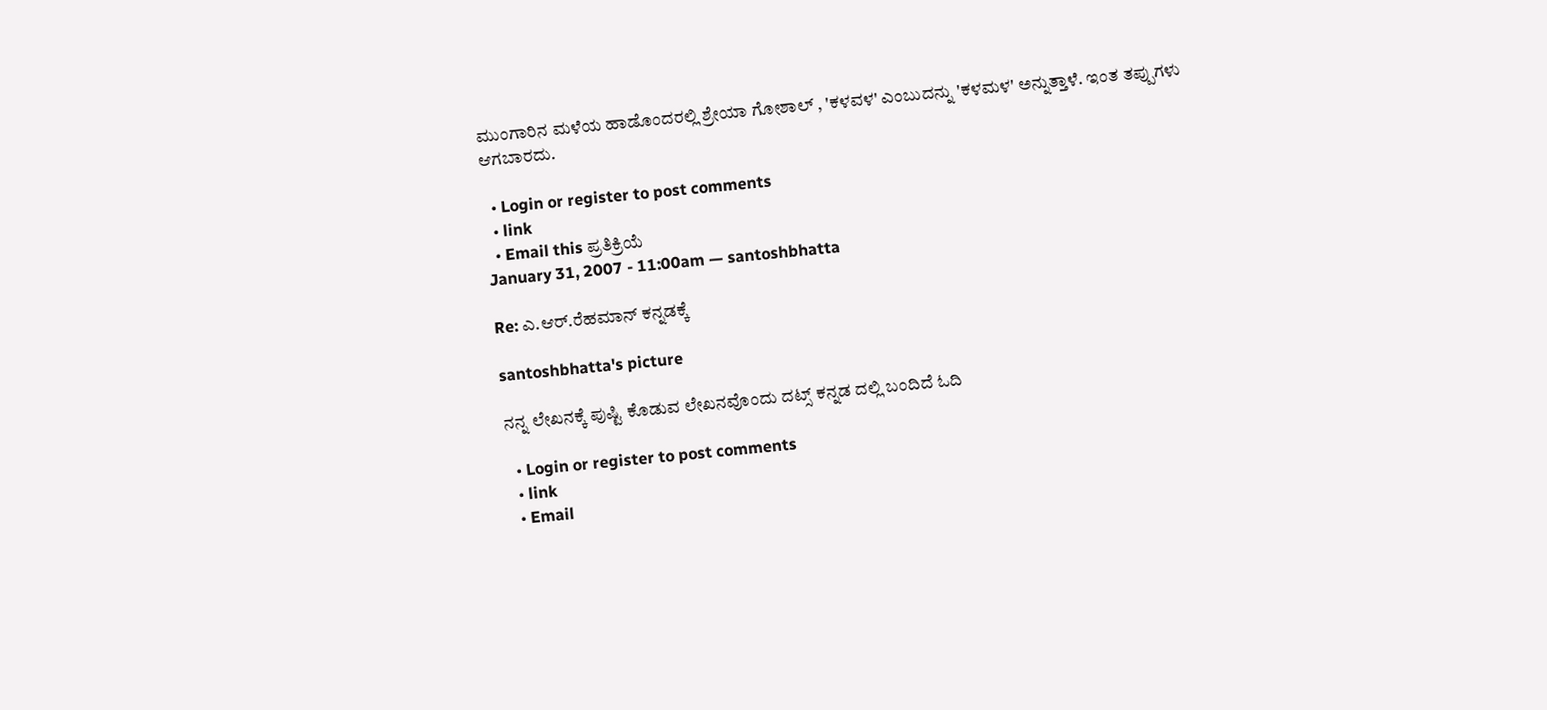ಮುಂಗಾರಿನ ಮಳೆಯ ಹಾಡೊಂದರಲ್ಲಿ ಶ್ರೇಯಾ ಗೋಶಾಲ್ , 'ಕಳವಳ' ಎಂಬುದನ್ನು 'ಕಳಮಳ' ಅನ್ನುತ್ತಾಳೆ. ಇಂತ ತಪ್ಪುಗಳು ಆಗಬಾರದು.

  • Login or register to post comments
  • link
  • Email this ಪ್ರತಿಕ್ರಿಯೆ
January 31, 2007 - 11:00am — santoshbhatta

Re: ಎ.ಆರ್.ರೆಹಮಾನ್ ಕನ್ನಡಕ್ಕೆ

santoshbhatta's picture

ನನ್ನ ಲೇಖನಕ್ಕೆ ಪುಷ್ಟಿ ಕೊಡುವ ಲೇಖನವೊಂದು ದಟ್ಸ್ ಕನ್ನಡ ದಲ್ಲಿ ಬಂದಿದೆ ಓದಿ

  • Login or register to post comments
  • link
  • Email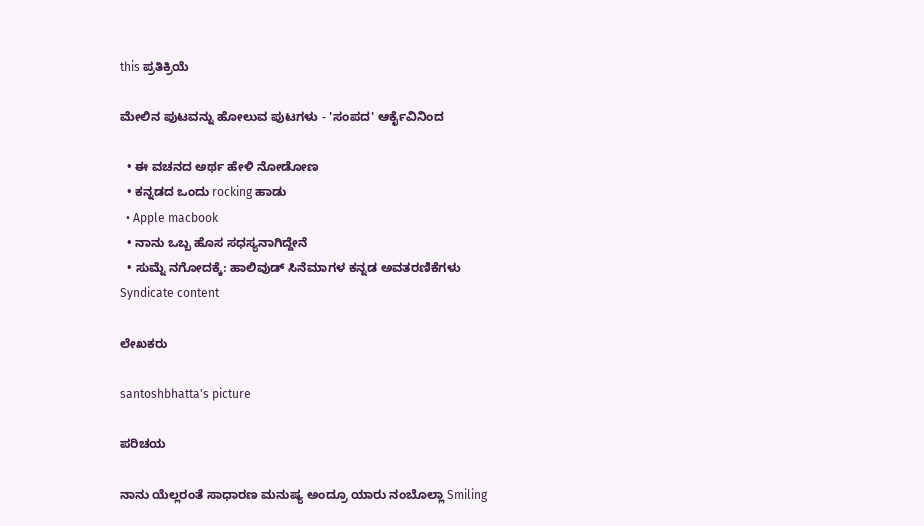this ಪ್ರತಿಕ್ರಿಯೆ

ಮೇಲಿನ ಪುಟವನ್ನು ಹೋಲುವ ಪುಟಗಳು - 'ಸಂಪದ' ಆರ್ಕೈವಿನಿಂದ

  • ಈ ವಚನದ ಅರ್ಥ ಹೇಳಿ ನೋಡೋಣ
  • ಕನ್ನಡದ ಒಂದು rocking ಹಾಡು
  • Apple macbook
  • ನಾನು ಒಬ್ಬ ಹೊಸ ಸಧಸ್ಯನಾಗಿದ್ದೇನೆ
  • ಸುಮ್ನೆ ನಗೋದಕ್ಕೆ: ಹಾಲಿವುಡ್ ಸಿನೆಮಾಗಳ ಕನ್ನಡ ಅವತರಣಿಕೆಗಳು
Syndicate content

ಲೇಖಕರು

santoshbhatta's picture

ಪರಿಚಯ

ನಾನು ಯೆಲ್ಲರಂತೆ ಸಾಧಾರಣ ಮನುಷ್ಯ ಅಂದ್ರೂ ಯಾರು ನಂಬೊಲ್ಲಾ Smiling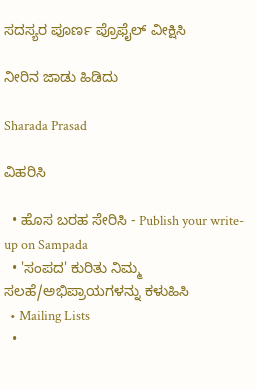ಸದಸ್ಯರ ಪೂರ್ಣ ಪ್ರೊಫೈಲ್ ವೀಕ್ಷಿಸಿ

ನೀರಿನ ಜಾಡು ಹಿಡಿದು

Sharada Prasad

ವಿಹರಿಸಿ

  • ಹೊಸ ಬರಹ ಸೇರಿಸಿ - Publish your write-up on Sampada
  • 'ಸಂಪದ' ಕುರಿತು ನಿಮ್ಮ ಸಲಹೆ/ಅಭಿಪ್ರಾಯಗಳನ್ನು ಕಳುಹಿಸಿ
  • Mailing Lists
  •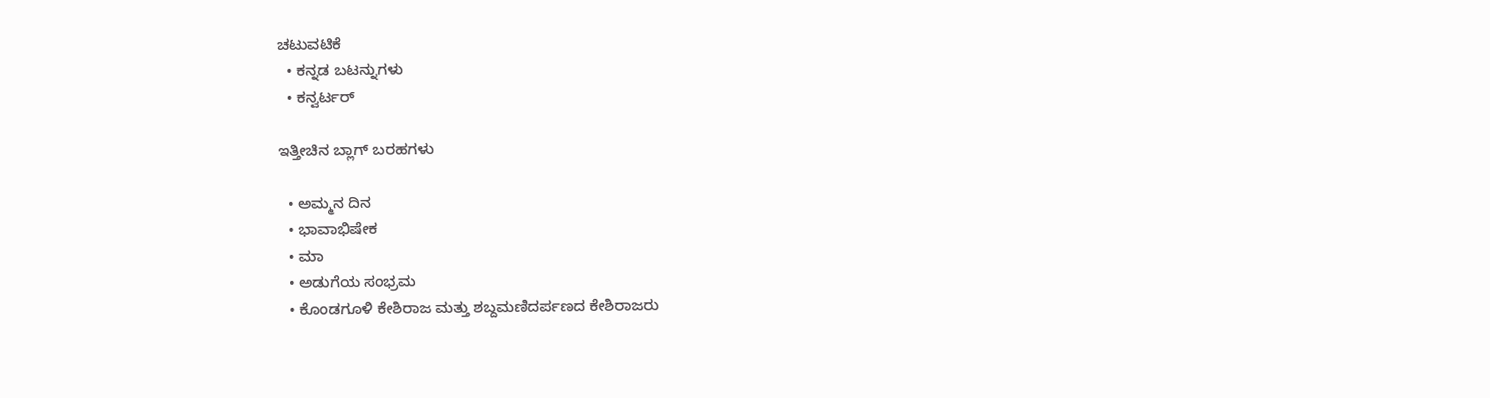ಚಟುವಟಿಕೆ
  • ಕನ್ನಡ ಬಟನ್ನುಗಳು
  • ಕನ್ವರ್ಟರ್

ಇತ್ತೀಚಿನ ಬ್ಲಾಗ್ ಬರಹಗಳು

  • ಅಮ್ಮನ ದಿನ
  • ಭಾವಾಭಿಷೇಕ
  • ಮಾ
  • ಅಡುಗೆಯ ಸಂಭ್ರಮ
  • ಕೊಂಡಗೂಳಿ ಕೇಶಿರಾಜ ಮತ್ತು ಶಬ್ದಮಣಿದರ್ಪಣದ ಕೇಶಿರಾಜರು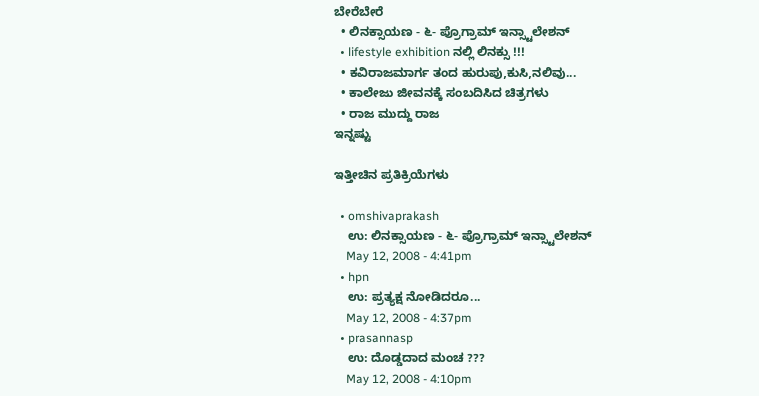ಬೇರೆಬೇರೆ
  • ಲಿನಕ್ಸಾಯಣ - ೬- ಪ್ರೊಗ್ರಾಮ್ ಇನ್ಸ್ಟಾಲೇಶನ್
  • lifestyle exhibition ನಲ್ಲಿ ಲಿನಕ್ಸು !!!
  • ಕವಿರಾಜಮಾರ್ಗ ತಂದ ಹುರುಪು,ಕುಸಿ,ನಲಿವು...
  • ಕಾಲೇಜು ಜೀವನಕ್ಕೆ ಸಂಬದಿಸಿದ ಚಿತ್ರಗಳು
  • ರಾಜ ಮುದ್ದು ರಾಜ
ಇನ್ನಷ್ಟು

ಇತ್ತೀಚಿನ ಪ್ರತಿಕ್ರಿಯೆಗಳು

  • omshivaprakash
    ಉ: ಲಿನಕ್ಸಾಯಣ - ೬- ಪ್ರೊಗ್ರಾಮ್ ಇನ್ಸ್ಟಾಲೇಶನ್
    May 12, 2008 - 4:41pm
  • hpn
    ಉ: ಪ್ರತ್ಯಕ್ಷ ನೋಡಿದರೂ...
    May 12, 2008 - 4:37pm
  • prasannasp
    ಉ: ದೊಡ್ಡದಾದ ಮಂಚ ???
    May 12, 2008 - 4:10pm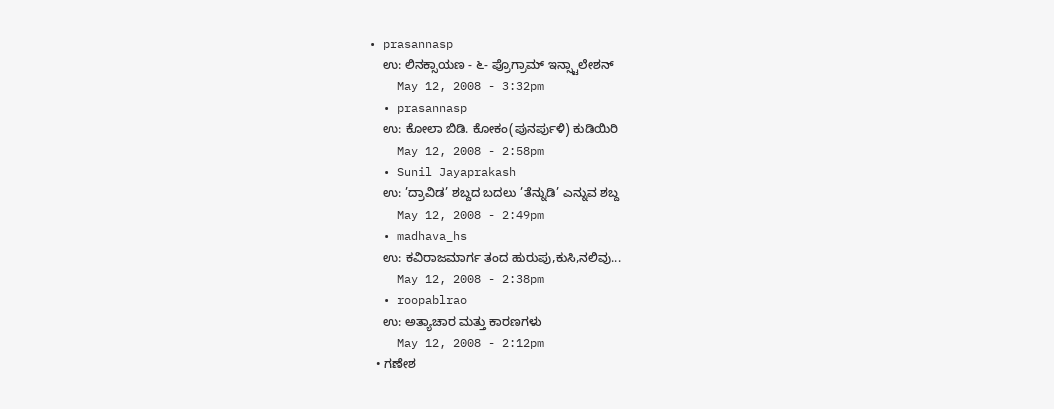• prasannasp
    ಉ: ಲಿನಕ್ಸಾಯಣ - ೬- ಪ್ರೊಗ್ರಾಮ್ ಇನ್ಸ್ಟಾಲೇಶನ್
    May 12, 2008 - 3:32pm
  • prasannasp
    ಉ: ಕೋಲಾ ಬಿಡಿ. ಕೋಕಂ(ಪುನರ್ಪುಳಿ) ಕುಡಿಯಿರಿ
    May 12, 2008 - 2:58pm
  • Sunil Jayaprakash
    ಉ: ’ದ್ರಾವಿಡ’ ಶಬ್ದದ ಬದಲು ’ತೆನ್ನುಡಿ’ ಎನ್ನುವ ಶಬ್ದ
    May 12, 2008 - 2:49pm
  • madhava_hs
    ಉ: ಕವಿರಾಜಮಾರ್ಗ ತಂದ ಹುರುಪು,ಕುಸಿ,ನಲಿವು...
    May 12, 2008 - 2:38pm
  • roopablrao
    ಉ: ಅತ್ಯಾಚಾರ ಮತ್ತು ಕಾರಣಗಳು
    May 12, 2008 - 2:12pm
  • ಗಣೇಶ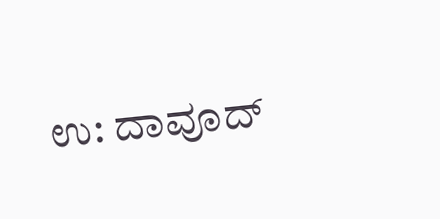ಉ: ದಾವೂದ್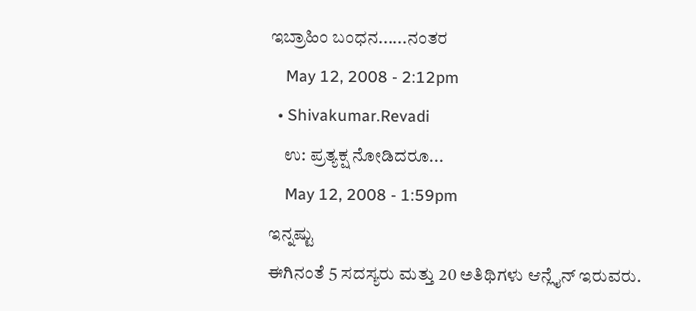ಇಬ್ರಾಹಿಂ ಬಂಧನ......ನಂತರ
    May 12, 2008 - 2:12pm
  • Shivakumar.Revadi
    ಉ: ಪ್ರತ್ಯಕ್ಷ ನೋಡಿದರೂ...
    May 12, 2008 - 1:59pm
ಇನ್ನಷ್ಟು
ಈಗಿನಂತೆ 5 ಸದಸ್ಯರು ಮತ್ತು 20 ಅತಿಥಿಗಳು ಆನ್ಲೈನ್ ಇರುವರು.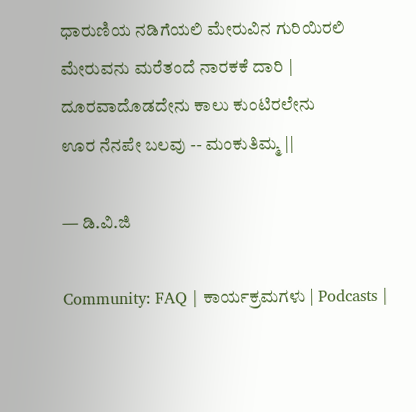ಧಾರುಣಿಯ ನಡಿಗೆಯಲಿ ಮೇರುವಿನ ಗುರಿಯಿರಲಿ
ಮೇರುವನು ಮರೆತಂದೆ ನಾರಕಕೆ ದಾರಿ |
ದೂರವಾದೊಡದೇನು ಕಾಲು ಕುಂಟಿರಲೇನು
ಊರ ನೆನಪೇ ಬಲವು -- ಮಂಕುತಿಮ್ಮ ||

— ಡಿ.ವಿ.ಜಿ

Community: FAQ | ಕಾರ್ಯಕ್ರಮಗಳು | Podcasts |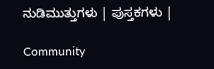ನುಡಿಮುತ್ತುಗಳು | ಪುಸ್ತಕಗಳು |

Community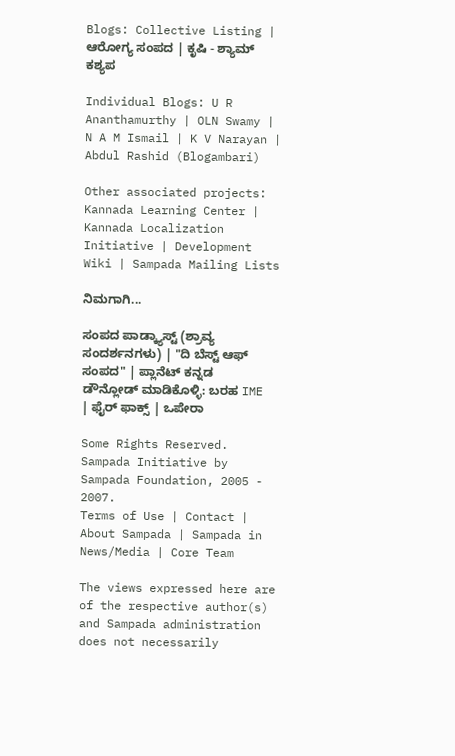Blogs: Collective Listing | ಆರೋಗ್ಯ ಸಂಪದ | ಕೃಷಿ - ಶ್ಯಾಮ್ ಕಶ್ಯಪ

Individual Blogs: U R Ananthamurthy | OLN Swamy | N A M Ismail | K V Narayan | Abdul Rashid (Blogambari)

Other associated projects: Kannada Learning Center | Kannada Localization Initiative | Development Wiki | Sampada Mailing Lists

ನಿಮಗಾಗಿ...

ಸಂಪದ ಪಾಡ್ಕ್ಯಾಸ್ಟ್ (ಶ್ರಾವ್ಯ ಸಂದರ್ಶನಗಳು) | "ದಿ ಬೆಸ್ಟ್ ಆಫ್ ಸಂಪದ" | ಪ್ಲಾನೆಟ್ ಕನ್ನಡ
ಡೌನ್ಲೋಡ್ ಮಾಡಿಕೊಳ್ಳಿ: ಬರಹ IME | ಫೈರ್ ಫಾಕ್ಸ್ | ಒಪೇರಾ

Some Rights Reserved. Sampada Initiative by Sampada Foundation, 2005 - 2007.
Terms of Use | Contact | About Sampada | Sampada in News/Media | Core Team

The views expressed here are of the respective author(s) and Sampada administration does not necessarily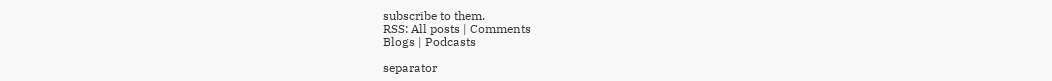subscribe to them.
RSS: All posts | Comments
Blogs | Podcasts

separator